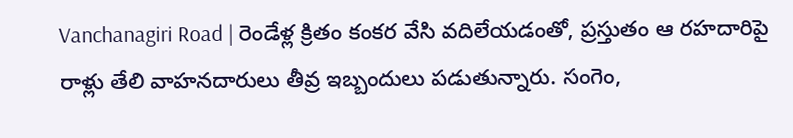Vanchanagiri Road | రెండేళ్ల క్రితం కంకర వేసి వదిలేయడంతో, ప్రస్తుతం ఆ రహదారిపై రాళ్లు తేలి వాహనదారులు తీవ్ర ఇబ్బందులు పడుతున్నారు. సంగెం,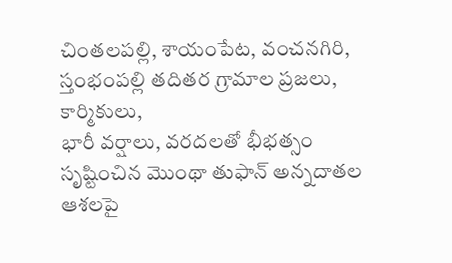చింతలపల్లి, శాయంపేట, వంచనగిరి, స్తంభంపల్లి తదితర గ్రామాల ప్రజలు, కార్మికులు,
భారీ వర్షాలు, వరదలతో భీభత్సం సృష్టించిన మొంథా తుఫాన్ అన్నదాతల ఆశలపై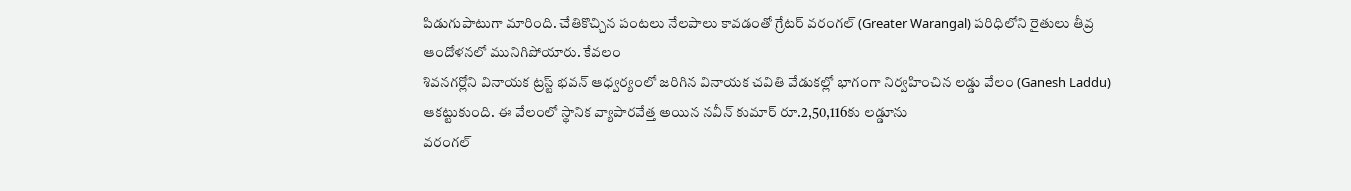పిడుగుపాటుగా మారింది. చేతికొచ్చిన పంటలు నేలపాలు కావడంతో గ్రేటర్ వరంగల్ (Greater Warangal) పరిధిలోని రైతులు తీవ్ర ఆందోళనలో మునిగిపోయారు. కేవలం
శివనగర్లోని వినాయక ట్రస్ట్ భవన్ ఆధ్వర్యంలో జరిగిన వినాయక చవితి వేడుకల్లో భాగంగా నిర్వహించిన లడ్డు వేలం (Ganesh Laddu) ఆకట్టుకుంది. ఈ వేలంలో స్థానిక వ్యాపారవేత్త అయిన నవీన్ కుమార్ రూ.2,50,116కు లడ్డూను
వరంగల్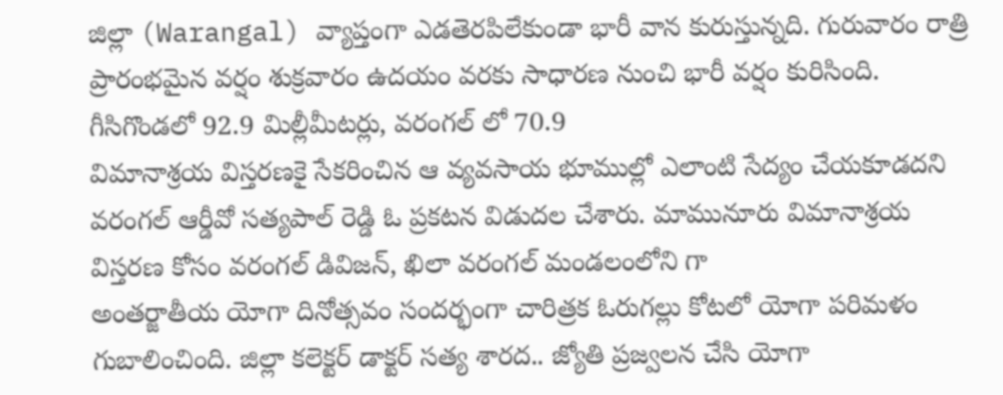జిల్లా (Warangal) వ్యాప్తంగా ఎడతెరపిలేకుండా భారీ వాన కురుస్తున్నది. గురువారం రాత్రి ప్రారంభమైన వర్షం శుక్రవారం ఉదయం వరకు సాధారణ నుంచి భారీ వర్షం కురిసింది. గీసిగొండలో 92.9 మిల్లీమీటర్లు, వరంగల్ లో 70.9
విమానాశ్రయ విస్తరణకై సేకరించిన ఆ వ్యవసాయ భూముల్లో ఎలాంటి సేద్యం చేయకూడదని వరంగల్ ఆర్డీవో సత్యపాల్ రెడ్డి ఓ ప్రకటన విడుదల చేశారు. మామునూరు విమానాశ్రయ విస్తరణ కోసం వరంగల్ డివిజన్, ఖిలా వరంగల్ మండలంలోని గా
అంతర్జాతీయ యోగా దినోత్సవం సందర్భంగా చారిత్రక ఓరుగల్లు కోటలో యోగా పరిమళం గుబాలించింది. జిల్లా కలెక్టర్ డాక్టర్ సత్య శారద.. జ్యోతి ప్రజ్వలన చేసి యోగా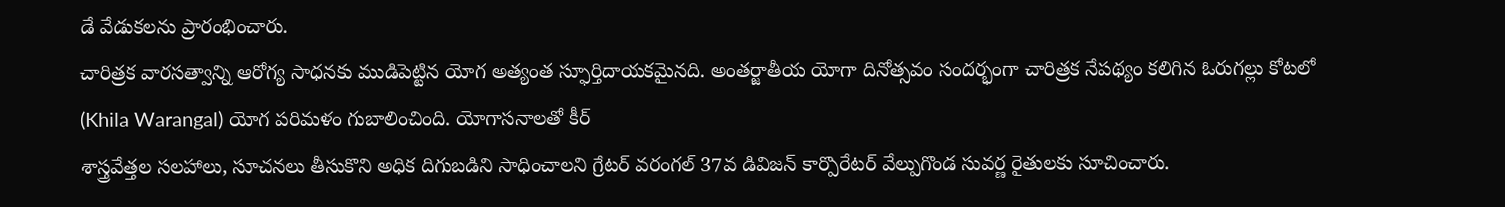డే వేడుకలను ప్రారంభించారు.
చారిత్రక వారసత్వాన్ని ఆరోగ్య సాధనకు ముడిపెట్టిన యోగ అత్యంత స్ఫూర్తిదాయకమైనది. అంతర్జాతీయ యోగా దినోత్సవం సందర్భంగా చారిత్రక నేపథ్యం కలిగిన ఓరుగల్లు కోటలో (Khila Warangal) యోగ పరిమళం గుబాలించింది. యోగాసనాలతో కీర్
శాస్త్రవేత్తల సలహాలు, సూచనలు తీసుకొని అధిక దిగుబడిని సాధించాలని గ్రేటర్ వరంగల్ 37వ డివిజన్ కార్పొరేటర్ వేల్పుగొండ సువర్ణ రైతులకు సూచించారు.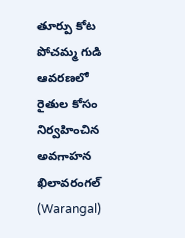తూర్పు కోట పోచమ్మ గుడి ఆవరణలో రైతుల కోసం నిర్వహించిన అవగాహన
ఖిలావరంగల్ (Warangal)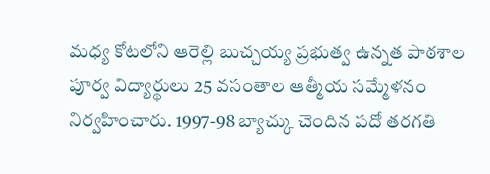మధ్య కోటలోని ఆరెల్లి బుచ్చయ్య ప్రభుత్వ ఉన్నత పాఠశాల పూర్వ విద్యార్థులు 25 వసంతాల ఆత్మీయ సమ్మేళనం నిర్వహించారు. 1997-98 బ్యాచ్కు చెందిన పదో తరగతి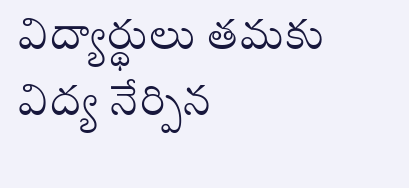విద్యార్థులు తమకు విద్య నేర్పిన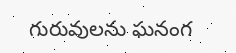గురువులను ఘనంగ